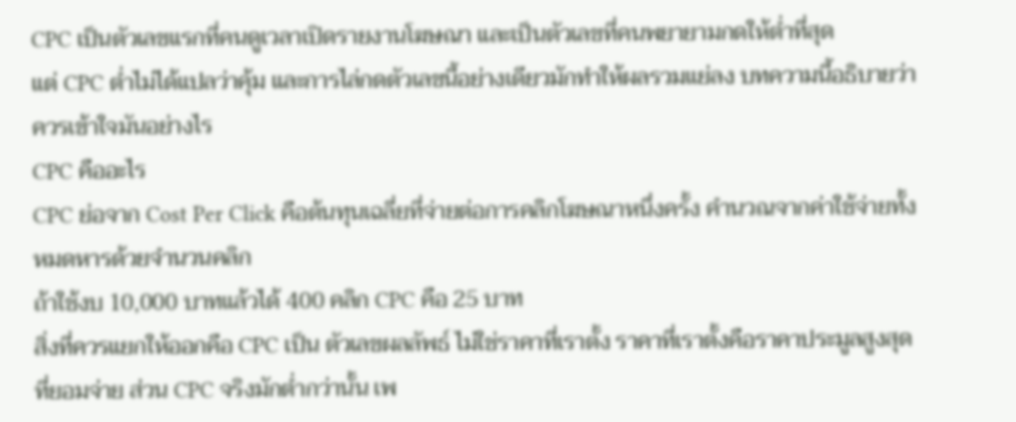CPC เป็นตัวเลขแรกที่คนดูเวลาเปิดรายงานโฆษณา และเป็นตัวเลขที่คนพยายามกดให้ต่ำที่สุด
แต่ CPC ต่ำไม่ได้แปลว่าคุ้ม และการไล่กดตัวเลขนี้อย่างเดียวมักทำให้ผลรวมแย่ลง บทความนี้อธิบายว่าควรเข้าใจมันอย่างไร
CPC คืออะไร
CPC ย่อจาก Cost Per Click คือต้นทุนเฉลี่ยที่จ่ายต่อการคลิกโฆษณาหนึ่งครั้ง คำนวณจากค่าใช้จ่ายทั้งหมดหารด้วยจำนวนคลิก
ถ้าใช้งบ 10,000 บาทแล้วได้ 400 คลิก CPC คือ 25 บาท
สิ่งที่ควรแยกให้ออกคือ CPC เป็น ตัวเลขผลลัพธ์ ไม่ใช่ราคาที่เราตั้ง ราคาที่เราตั้งคือราคาประมูลสูงสุดที่ยอมจ่าย ส่วน CPC จริงมักต่ำกว่านั้น เพ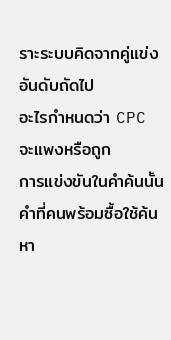ราะระบบคิดจากคู่แข่งอันดับถัดไป
อะไรกำหนดว่า CPC จะแพงหรือถูก
การแข่งขันในคำค้นนั้น
คำที่คนพร้อมซื้อใช้ค้นหา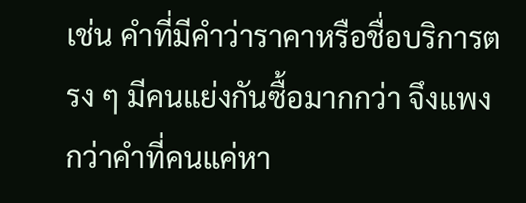เช่น คำที่มีคำว่าราคาหรือชื่อบริการตรง ๆ มีคนแย่งกันซื้อมากกว่า จึงแพงกว่าคำที่คนแค่หา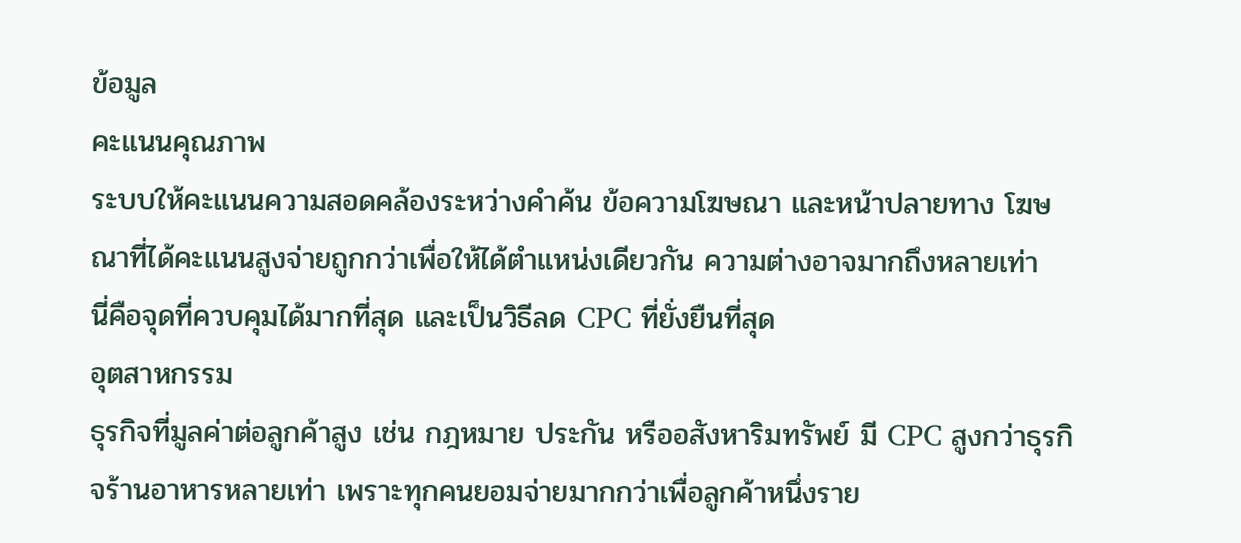ข้อมูล
คะแนนคุณภาพ
ระบบให้คะแนนความสอดคล้องระหว่างคำค้น ข้อความโฆษณา และหน้าปลายทาง โฆษณาที่ได้คะแนนสูงจ่ายถูกกว่าเพื่อให้ได้ตำแหน่งเดียวกัน ความต่างอาจมากถึงหลายเท่า
นี่คือจุดที่ควบคุมได้มากที่สุด และเป็นวิธีลด CPC ที่ยั่งยืนที่สุด
อุตสาหกรรม
ธุรกิจที่มูลค่าต่อลูกค้าสูง เช่น กฎหมาย ประกัน หรืออสังหาริมทรัพย์ มี CPC สูงกว่าธุรกิจร้านอาหารหลายเท่า เพราะทุกคนยอมจ่ายมากกว่าเพื่อลูกค้าหนึ่งราย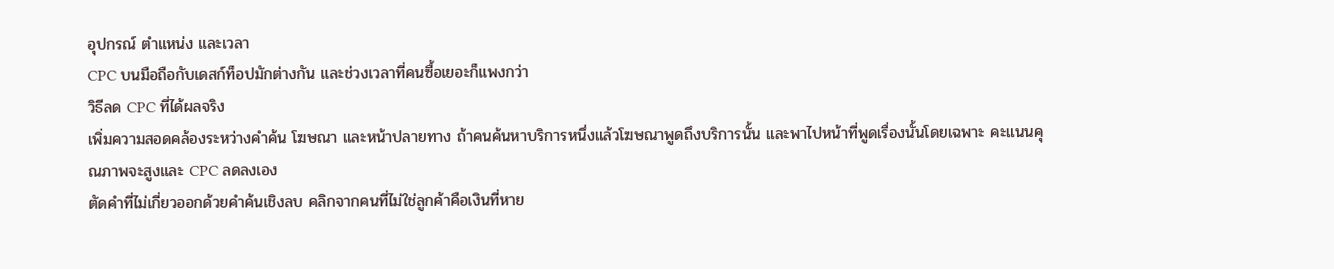อุปกรณ์ ตำแหน่ง และเวลา
CPC บนมือถือกับเดสก์ท็อปมักต่างกัน และช่วงเวลาที่คนซื้อเยอะก็แพงกว่า
วิธีลด CPC ที่ได้ผลจริง
เพิ่มความสอดคล้องระหว่างคำค้น โฆษณา และหน้าปลายทาง ถ้าคนค้นหาบริการหนึ่งแล้วโฆษณาพูดถึงบริการนั้น และพาไปหน้าที่พูดเรื่องนั้นโดยเฉพาะ คะแนนคุณภาพจะสูงและ CPC ลดลงเอง
ตัดคำที่ไม่เกี่ยวออกด้วยคำค้นเชิงลบ คลิกจากคนที่ไม่ใช่ลูกค้าคือเงินที่หาย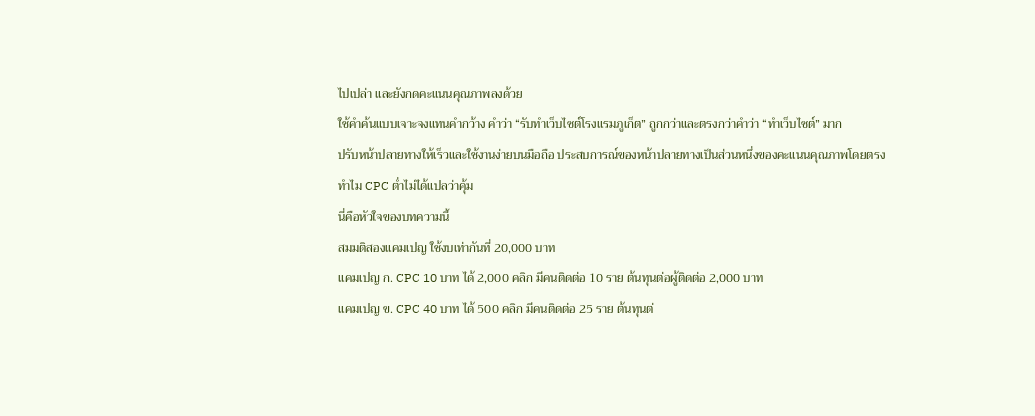ไปเปล่า และยังกดคะแนนคุณภาพลงด้วย
ใช้คำค้นแบบเจาะจงแทนคำกว้าง คำว่า “รับทำเว็บไซต์โรงแรมภูเก็ต” ถูกกว่าและตรงกว่าคำว่า “ทำเว็บไซต์” มาก
ปรับหน้าปลายทางให้เร็วและใช้งานง่ายบนมือถือ ประสบการณ์ของหน้าปลายทางเป็นส่วนหนึ่งของคะแนนคุณภาพโดยตรง
ทำไม CPC ต่ำไม่ได้แปลว่าคุ้ม
นี่คือหัวใจของบทความนี้
สมมติสองแคมเปญ ใช้งบเท่ากันที่ 20,000 บาท
แคมเปญ ก. CPC 10 บาท ได้ 2,000 คลิก มีคนติดต่อ 10 ราย ต้นทุนต่อผู้ติดต่อ 2,000 บาท
แคมเปญ ข. CPC 40 บาท ได้ 500 คลิก มีคนติดต่อ 25 ราย ต้นทุนต่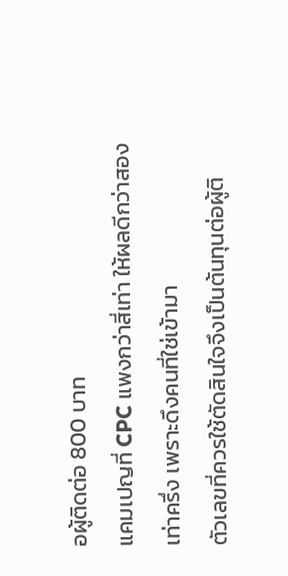อผู้ติดต่อ 800 บาท
แคมเปญที่ CPC แพงกว่าสี่เท่า ให้ผลดีกว่าสองเท่าครึ่ง เพราะดึงคนที่ใช่เข้ามา
ตัวเลขที่ควรใช้ตัดสินใจจึงเป็นต้นทุนต่อผู้ติ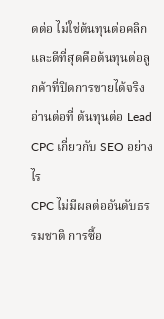ดต่อ ไม่ใช่ต้นทุนต่อคลิก และดีที่สุดคือต้นทุนต่อลูกค้าที่ปิดการขายได้จริง
อ่านต่อที่ ต้นทุนต่อ Lead
CPC เกี่ยวกับ SEO อย่างไร
CPC ไม่มีผลต่ออันดับธรรมชาติ การซื้อ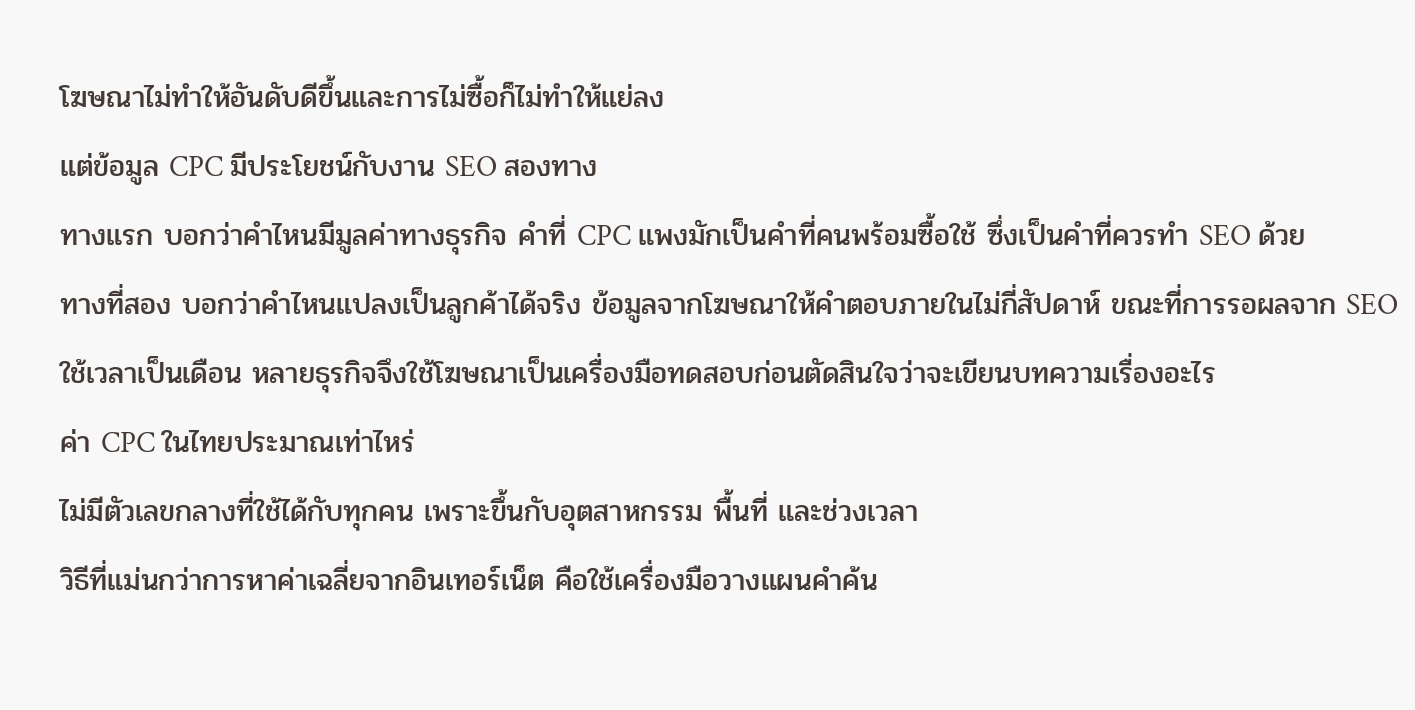โฆษณาไม่ทำให้อันดับดีขึ้นและการไม่ซื้อก็ไม่ทำให้แย่ลง
แต่ข้อมูล CPC มีประโยชน์กับงาน SEO สองทาง
ทางแรก บอกว่าคำไหนมีมูลค่าทางธุรกิจ คำที่ CPC แพงมักเป็นคำที่คนพร้อมซื้อใช้ ซึ่งเป็นคำที่ควรทำ SEO ด้วย
ทางที่สอง บอกว่าคำไหนแปลงเป็นลูกค้าได้จริง ข้อมูลจากโฆษณาให้คำตอบภายในไม่กี่สัปดาห์ ขณะที่การรอผลจาก SEO ใช้เวลาเป็นเดือน หลายธุรกิจจึงใช้โฆษณาเป็นเครื่องมือทดสอบก่อนตัดสินใจว่าจะเขียนบทความเรื่องอะไร
ค่า CPC ในไทยประมาณเท่าไหร่
ไม่มีตัวเลขกลางที่ใช้ได้กับทุกคน เพราะขึ้นกับอุตสาหกรรม พื้นที่ และช่วงเวลา
วิธีที่แม่นกว่าการหาค่าเฉลี่ยจากอินเทอร์เน็ต คือใช้เครื่องมือวางแผนคำค้น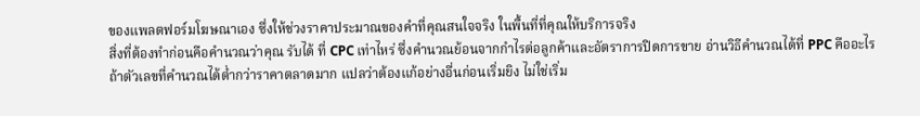ของแพลตฟอร์มโฆษณาเอง ซึ่งให้ช่วงราคาประมาณของคำที่คุณสนใจจริง ในพื้นที่ที่คุณให้บริการจริง
สิ่งที่ต้องทำก่อนคือคำนวณว่าคุณ รับได้ ที่ CPC เท่าไหร่ ซึ่งคำนวณย้อนจากกำไรต่อลูกค้าและอัตราการปิดการขาย อ่านวิธีคำนวณได้ที่ PPC คืออะไร
ถ้าตัวเลขที่คำนวณได้ต่ำกว่าราคาตลาดมาก แปลว่าต้องแก้อย่างอื่นก่อนเริ่มยิง ไม่ใช่เริ่ม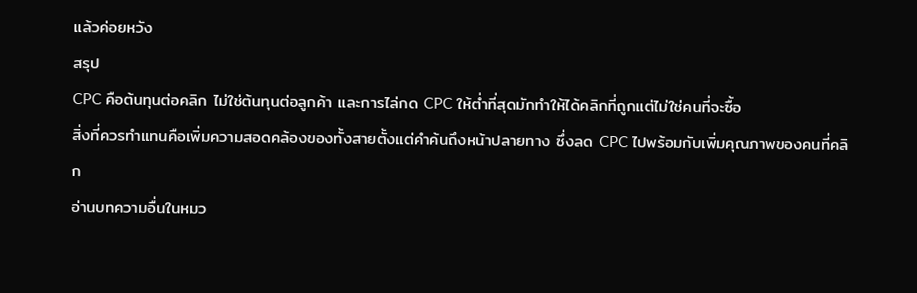แล้วค่อยหวัง
สรุป
CPC คือต้นทุนต่อคลิก ไม่ใช่ต้นทุนต่อลูกค้า และการไล่กด CPC ให้ต่ำที่สุดมักทำให้ได้คลิกที่ถูกแต่ไม่ใช่คนที่จะซื้อ
สิ่งที่ควรทำแทนคือเพิ่มความสอดคล้องของทั้งสายตั้งแต่คำค้นถึงหน้าปลายทาง ซึ่งลด CPC ไปพร้อมกับเพิ่มคุณภาพของคนที่คลิก
อ่านบทความอื่นในหมว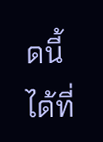ดนี้ได้ที่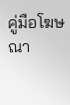คู่มือโฆษณา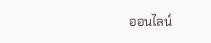ออนไลน์